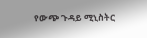የውጭ ጉዳይ ሚኒስትር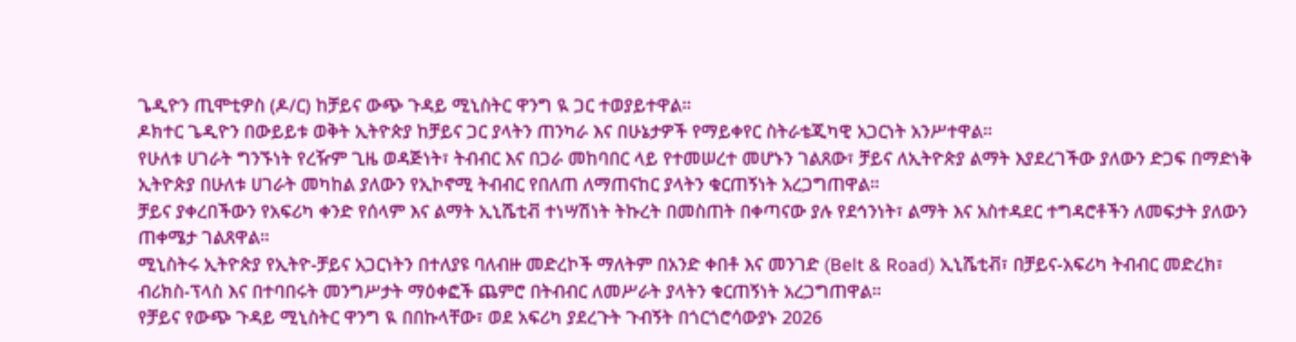ጌዲዮን ጢሞቲዎስ (ዶ/ር) ከቻይና ውጭ ጉዳይ ሚኒስትር ዋንግ ዪ ጋር ተወያይተዋል።
ዶክተር ጌዲዮን በውይይቱ ወቅት ኢትዮጵያ ከቻይና ጋር ያላትን ጠንካራ እና በሁኔታዎች የማይቀየር ስትራቴጂካዊ አጋርነት አንሥተዋል።
የሁለቱ ሀገራት ግንኙነት የረዥም ጊዜ ወዳጅነት፣ ትብብር እና በጋራ መከባበር ላይ የተመሠረተ መሆኑን ገልጸው፣ ቻይና ለኢትዮጵያ ልማት እያደረገችው ያለውን ድጋፍ በማድነቅ ኢትዮጵያ በሁለቱ ሀገራት መካከል ያለውን የኢኮኖሚ ትብብር የበለጠ ለማጠናከር ያላትን ቁርጠኝነት አረጋግጠዋል።
ቻይና ያቀረበችውን የአፍሪካ ቀንድ የሰላም እና ልማት ኢኒሼቲቭ ተነሣሽነት ትኩረት በመስጠት በቀጣናው ያሉ የደኅንነት፣ ልማት እና አስተዳደር ተግዳሮቶችን ለመፍታት ያለውን ጠቀሜታ ገልጸዋል።
ሚኒስትሩ ኢትዮጵያ የኢትዮ-ቻይና አጋርነትን በተለያዩ ባለብዙ መድረኮች ማለትም በአንድ ቀበቶ እና መንገድ (Belt & Road) ኢኒሼቲቭ፣ በቻይና-አፍሪካ ትብብር መድረክ፣ ብሪክስ-ፕላስ እና በተባበሩት መንግሥታት ማዕቀፎች ጨምሮ በትብብር ለመሥራት ያላትን ቁርጠኝነት አረጋግጠዋል።
የቻይና የውጭ ጉዳይ ሚኒስትር ዋንግ ዪ በበኩላቸው፣ ወደ አፍሪካ ያደረጉት ጉብኝት በጎርጎሮሳውያኑ 2026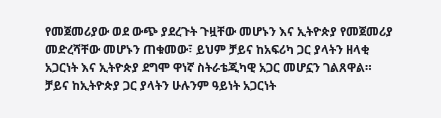የመጀመሪያው ወደ ውጭ ያደረጉት ጉዟቸው መሆኑን እና ኢትዮጵያ የመጀመሪያ መድረሻቸው መሆኑን ጠቁመው፣ ይህም ቻይና ከአፍሪካ ጋር ያላትን ዘላቂ አጋርነት እና ኢትዮጵያ ደግሞ ዋነኛ ስትራቴጂካዊ አጋር መሆኗን ገልጸዋል።
ቻይና ከኢትዮጵያ ጋር ያላትን ሁሉንም ዓይነት አጋርነት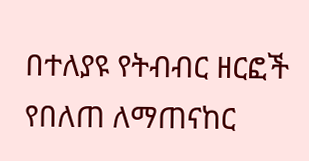በተለያዩ የትብብር ዘርፎች የበለጠ ለማጠናከር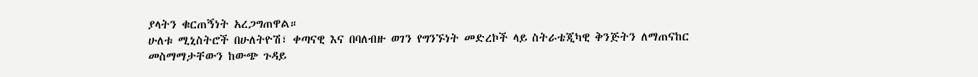ያላትን ቁርጠኝነት አረጋግጠዋል።
ሁለቱ ሚኒስትሮች በሁለትዮሽ፣ ቀጣናዊ እና በባለብዙ ወገን የግንኙነት መድረኮች ላይ ስትራቴጂካዊ ቅንጅትን ለማጠናከር መስማማታቸውን ከውጭ ጉዳይ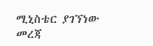ሚኒስቴር ያገኘነው መረጃ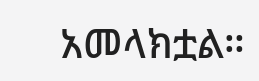አመላክቷል።